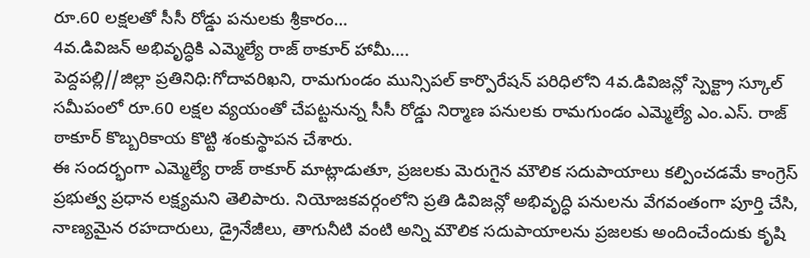రూ.60 లక్షలతో సీసీ రోడ్డు పనులకు శ్రీకారం…
4వ.డివిజన్ అభివృద్ధికి ఎమ్మెల్యే రాజ్ ఠాకూర్ హామీ….
పెద్దపల్లి//జిల్లా ప్రతినిధి:గోదావరిఖని, రామగుండం మున్సిపల్ కార్పొరేషన్ పరిధిలోని 4వ.డివిజన్లో స్పెక్ట్రా స్కూల్ సమీపంలో రూ.60 లక్షల వ్యయంతో చేపట్టనున్న సీసీ రోడ్డు నిర్మాణ పనులకు రామగుండం ఎమ్మెల్యే ఎం.ఎస్. రాజ్ ఠాకూర్ కొబ్బరికాయ కొట్టి శంకుస్థాపన చేశారు.
ఈ సందర్భంగా ఎమ్మెల్యే రాజ్ ఠాకూర్ మాట్లాడుతూ, ప్రజలకు మెరుగైన మౌలిక సదుపాయాలు కల్పించడమే కాంగ్రెస్ ప్రభుత్వ ప్రధాన లక్ష్యమని తెలిపారు. నియోజకవర్గంలోని ప్రతి డివిజన్లో అభివృద్ధి పనులను వేగవంతంగా పూర్తి చేసి, నాణ్యమైన రహదారులు, డ్రైనేజీలు, తాగునీటి వంటి అన్ని మౌలిక సదుపాయాలను ప్రజలకు అందించేందుకు కృషి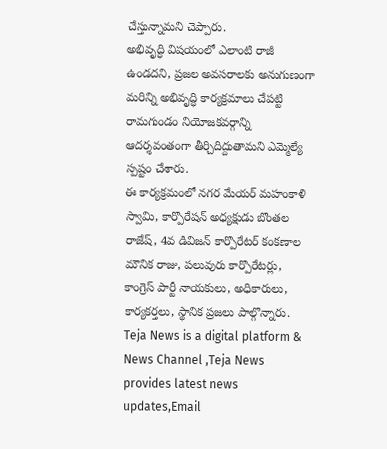చేస్తున్నామని చెప్పారు.
అభివృద్ధి విషయంలో ఎలాంటి రాజీ ఉండదని, ప్రజల అవసరాలకు అనుగుణంగా మరిన్ని అభివృద్ధి కార్యక్రమాలు చేపట్టి రామగుండం నియోజకవర్గాన్ని ఆదర్శవంతంగా తీర్చిదిద్దుతామని ఎమ్మెల్యే స్పష్టం చేశారు.
ఈ కార్యక్రమంలో నగర మేయర్ మహంకాళి స్వామి, కార్పొరేషన్ అధ్యక్షుడు బొంతల రాజేష్, 4వ డివిజన్ కార్పొరేటర్ కంకణాల మౌనిక రాజు, పలువురు కార్పొరేటర్లు, కాంగ్రెస్ పార్టీ నాయకులు, అధికారులు, కార్యకర్తలు, స్థానిక ప్రజలు పాల్గొన్నారు.
Teja News is a digital platform & News Channel ,Teja News provides latest news updates,Email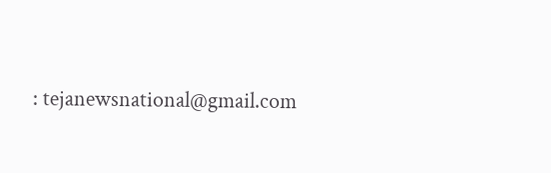: tejanewsnational@gmail.com